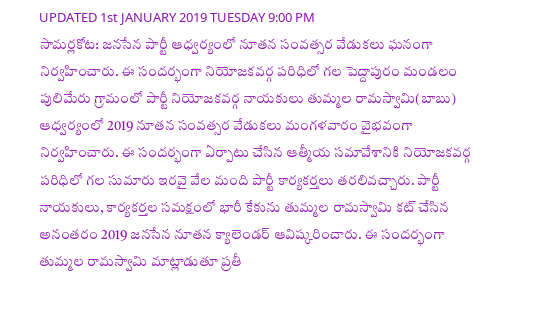UPDATED 1st JANUARY 2019 TUESDAY 9:00 PM
సామర్లకోట: జనసేన పార్టీ ఆధ్వర్యంలో నూతన సంవత్సర వేడుకలు ఘనంగా నిర్వహించారు. ఈ సందర్భంగా నియోజకవర్గ పరిధిలో గల పెద్దాపురం మండలం పులిమేరు గ్రామంలో పార్టీ నియోజకవర్గ నాయకులు తుమ్మల రామస్వామి(బాబు) ఆధ్వర్యంలో 2019 నూతన సంవత్సర వేడుకలు మంగళవారం వైభవంగా నిర్వహించారు. ఈ సందర్భంగా ఏర్పాటు చేసిన ఆత్మీయ సమావేశానికి నియోజకవర్గ పరిధిలో గల సుమారు ఇరవై వేల మంది పార్టీ కార్యకర్తలు తరలివచ్చారు. పార్టీ నాయకులు, కార్యకర్తల సమక్షంలో భారీ కేకును తుమ్మల రామస్వామి కట్ చేసిన అనంతరం 2019 జనసేన నూతన క్యాలెండర్ ఆవిష్కరించారు. ఈ సందర్భంగా తుమ్మల రామస్వామి మాట్లాడుతూ ప్రతీ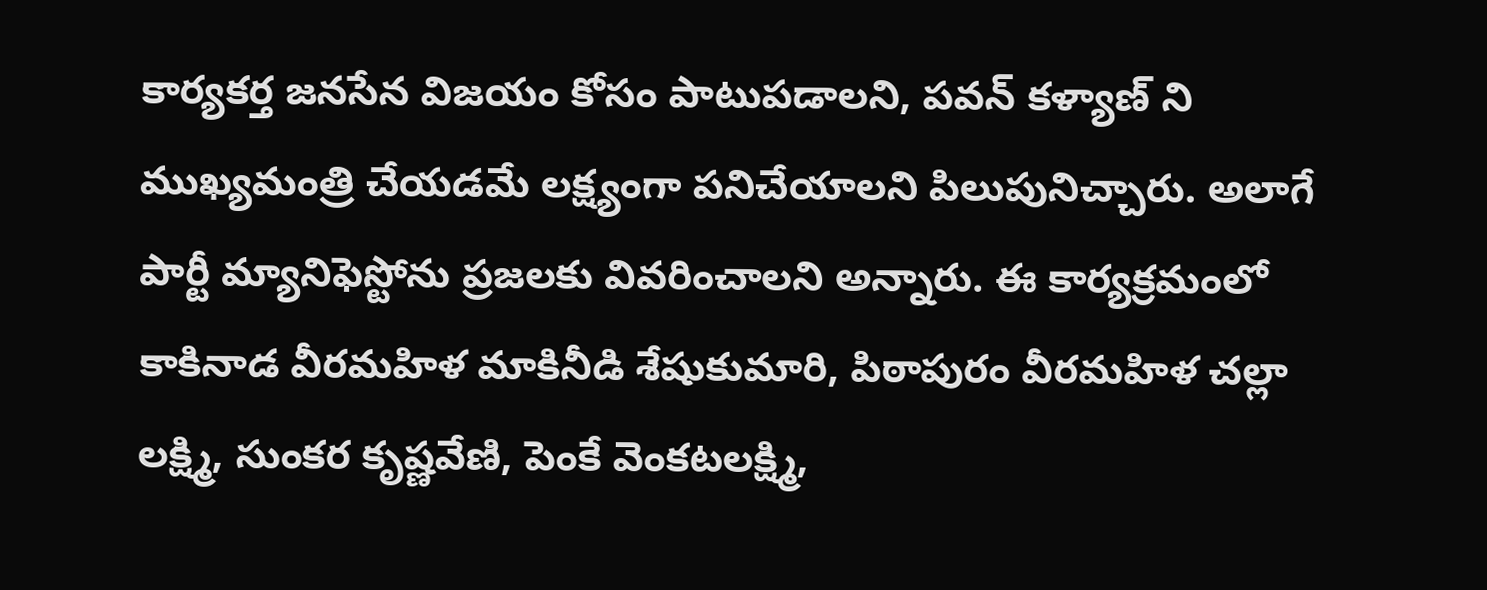కార్యకర్త జనసేన విజయం కోసం పాటుపడాలని, పవన్ కళ్యాణ్ ని ముఖ్యమంత్రి చేయడమే లక్ష్యంగా పనిచేయాలని పిలుపునిచ్చారు. అలాగే పార్టీ మ్యానిఫెస్టోను ప్రజలకు వివరించాలని అన్నారు. ఈ కార్యక్రమంలో కాకినాడ వీరమహిళ మాకినీడి శేషుకుమారి, పిఠాపురం వీరమహిళ చల్లా లక్ష్మి, సుంకర కృష్ణవేణి, పెంకే వెంకటలక్ష్మి,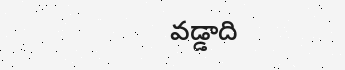వడ్డాది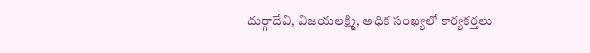దుర్గాదేవి, విజయలక్ష్మి, అధిక సంఖ్యలో కార్యకర్తలు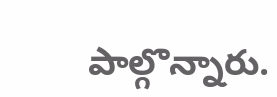పాల్గొన్నారు.